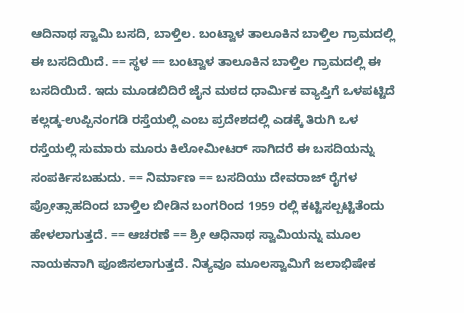ಆದಿನಾಥ ಸ್ವಾಮಿ ಬಸದಿ, ಬಾಳ್ತಿಲ. ಬಂಟ್ವಾಳ ತಾಲೂಕಿನ ಬಾಳ್ತಿಲ ಗ್ರಾಮದಲ್ಲಿ ಈ ಬಸದಿಯಿದೆ. == ಸ್ಥಳ == ಬಂಟ್ವಾಳ ತಾಲೂಕಿನ ಬಾಳ್ತಿಲ ಗ್ರಾಮದಲ್ಲಿ ಈ ಬಸದಿಯಿದೆ. ಇದು ಮೂಡಬಿದಿರೆ ಜೈನ ಮಠದ ಧಾರ್ಮಿಕ ವ್ಯಾಪ್ತಿಗೆ ಒಳಪಟ್ಟಿದೆ ಕಲ್ಲಡ್ಕ-ಉಪ್ಪಿನಂಗಡಿ ರಸ್ತೆಯಲ್ಲಿ ಎಂಬ ಪ್ರದೇಶದಲ್ಲಿ ಎಡಕ್ಕೆ ತಿರುಗಿ ಒಳ ರಸ್ತೆಯಲ್ಲಿ ಸುಮಾರು ಮೂರು ಕಿಲೋಮೀಟರ್ ಸಾಗಿದರೆ ಈ ಬಸದಿಯನ್ನು ಸಂಪರ್ಕಿಸಬಹುದು. == ನಿರ್ಮಾಣ == ಬಸದಿಯು ದೇವರಾಜ್ ರೈಗಳ ಪ್ರೋತ್ಸಾಹದಿಂದ ಬಾಳ್ತಿಲ ಬೀಡಿನ ಬಂಗರಿಂದ 1959 ರಲ್ಲಿ ಕಟ್ಟಿಸಲ್ಪಟ್ಟಿತೆಂದು ಹೇಳಲಾಗುತ್ತದೆ. == ಆಚರಣೆ == ಶ್ರೀ ಆಧಿನಾಥ ಸ್ವಾಮಿಯನ್ನು ಮೂಲ ನಾಯಕನಾಗಿ ಪೂಜಿಸಲಾಗುತ್ತದೆ. ನಿತ್ಯವೂ ಮೂಲಸ್ವಾಮಿಗೆ ಜಲಾಭಿಷೇಕ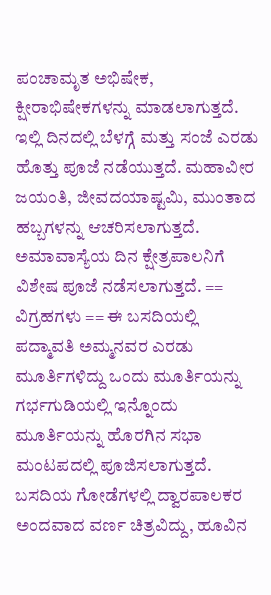ಪಂಚಾಮೃತ ಅಭಿಷೇಕ, ಕ್ಷೀರಾಭಿಷೇಕಗಳನ್ನು ಮಾಡಲಾಗುತ್ತದೆ. ಇಲ್ಲಿ ದಿನದಲ್ಲಿ ಬೆಳಗ್ಗೆ ಮತ್ತು ಸಂಜೆ ಎರಡು ಹೊತ್ತು ಪೂಜೆ ನಡೆಯುತ್ತದೆ. ಮಹಾವೀರ ಜಯಂತಿ, ಜೀವದಯಾಷ್ಟಮಿ, ಮುಂತಾದ ಹಬ್ಬಗಳನ್ನು ಆಚರಿಸಲಾಗುತ್ತದೆ. ಅಮಾವಾಸ್ಯೆಯ ದಿನ ಕ್ಷೇತ್ರಪಾಲನಿಗೆ ವಿಶೇಷ ಪೂಜೆ ನಡೆಸಲಾಗುತ್ತದೆ. == ವಿಗ್ರಹಗಳು == ಈ ಬಸದಿಯಲ್ಲಿ ಪದ್ಮಾವತಿ ಅಮ್ಮನವರ ಎರಡು ಮೂರ್ತಿಗಳಿದ್ದು ಒಂದು ಮೂರ್ತಿಯನ್ನು ಗರ್ಭಗುಡಿಯಲ್ಲಿ ಇನ್ನೊಂದು ಮೂರ್ತಿಯನ್ನು ಹೊರಗಿನ ಸಭಾ ಮಂಟಪದಲ್ಲಿ ಪೂಜಿಸಲಾಗುತ್ತದೆ. ಬಸದಿಯ ಗೋಡೆಗಳಲ್ಲಿ ದ್ವಾರಪಾಲಕರ ಅಂದವಾದ ವರ್ಣ ಚಿತ್ರವಿದ್ದು, ಹೂವಿನ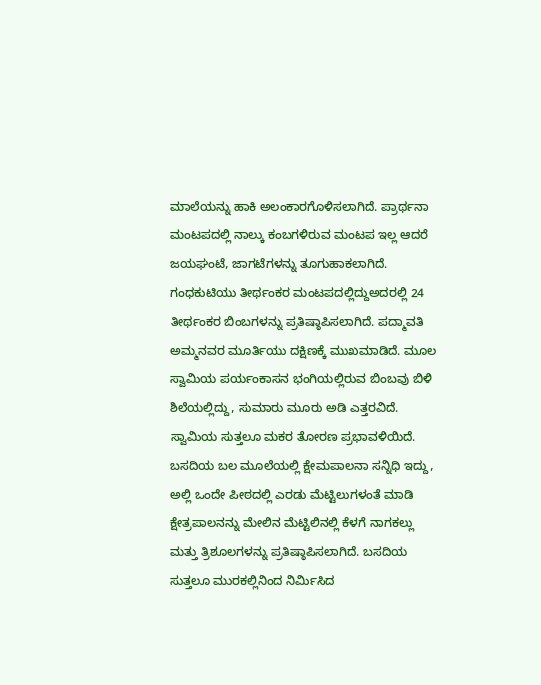ಮಾಲೆಯನ್ನು ಹಾಕಿ ಅಲಂಕಾರಗೊಳಿಸಲಾಗಿದೆ. ಪ್ರಾರ್ಥನಾ ಮಂಟಪದಲ್ಲಿ ನಾಲ್ಕು ಕಂಬಗಳಿರುವ ಮಂಟಪ ಇಲ್ಲ ಆದರೆ ಜಯಘಂಟೆ, ಜಾಗಟೆಗಳನ್ನು ತೂಗುಹಾಕಲಾಗಿದೆ. ಗಂಧಕುಟಿಯು ತೀರ್ಥಂಕರ ಮಂಟಪದಲ್ಲಿದ್ದುಅದರಲ್ಲಿ 24 ತೀರ್ಥಂಕರ ಬಿಂಬಗಳನ್ನು ಪ್ರತಿಷ್ಠಾಪಿಸಲಾಗಿದೆ. ಪದ್ಮಾವತಿ ಅಮ್ಮನವರ ಮೂರ್ತಿಯು ದಕ್ಷಿಣಕ್ಕೆ ಮುಖಮಾಡಿದೆ. ಮೂಲ ಸ್ವಾಮಿಯ ಪರ್ಯಂಕಾಸನ ಭಂಗಿಯಲ್ಲಿರುವ ಬಿಂಬವು ಬಿಳಿ ಶಿಲೆಯಲ್ಲಿದ್ದು, ಸುಮಾರು ಮೂರು ಅಡಿ ಎತ್ತರವಿದೆ. ಸ್ವಾಮಿಯ ಸುತ್ತಲೂ ಮಕರ ತೋರಣ ಪ್ರಭಾವಳಿಯಿದೆ. ಬಸದಿಯ ಬಲ ಮೂಲೆಯಲ್ಲಿ ಕ್ಷೇಮಪಾಲನಾ ಸನ್ನಿಧಿ ಇದ್ದು, ಅಲ್ಲಿ ಒಂದೇ ಪೀಠದಲ್ಲಿ ಎರಡು ಮೆಟ್ಟಿಲುಗಳಂತೆ ಮಾಡಿ ಕ್ಷೇತ್ರಪಾಲನನ್ನು ಮೇಲಿನ ಮೆಟ್ಟಿಲಿನಲ್ಲಿ ಕೆಳಗೆ ನಾಗಕಲ್ಲು ಮತ್ತು ತ್ರಿಶೂಲಗಳನ್ನು ಪ್ರತಿಷ್ಠಾಪಿಸಲಾಗಿದೆ. ಬಸದಿಯ ಸುತ್ತಲೂ ಮುರಕಲ್ಲಿನಿಂದ ನಿರ್ಮಿಸಿದ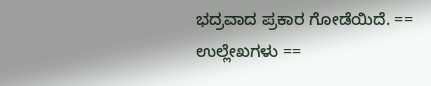ಭದ್ರವಾದ ಪ್ರಕಾರ ಗೋಡೆಯಿದೆ. == ಉಲ್ಲೇಖಗಳು ==